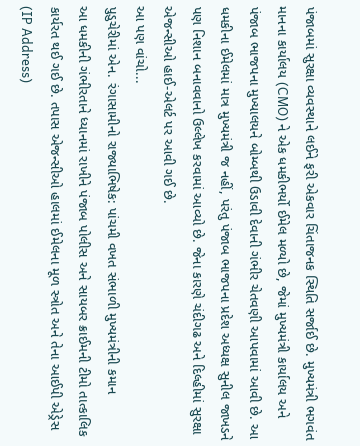પંજાબમાં સુરક્ષા વ્યવસ્થાને લઈને ફરી એકવાર ચિંતાજનક સ્થિતિ સર્જાઈ છે. મુખ્યમંત્રી ભગવંત માનના કાર્યાલય (CMO) ને એક ધમકીભર્યો ઈમેલ મળ્યો છે, જેમાં મુખ્યમંત્રી કાર્યાલય અને પંજાબ ભાજપના મુખ્યાલયને બોમ્બથી ઉડાવી દેવાની ગંભીર ચેતવણી આપવામાં આવી છે. આ ધમકીના ઈમેલમાં માત્ર મુખ્યમંત્રી જ નહીં, પરંતુ પંજાબ ભાજપના પ્રદેશ અધ્યક્ષ સુનીલ જાખડને પણ નિશાન બનાવવાનો ઉલ્લેખ કરવામાં આવ્યો છે. જેના કારણે ચંદીગઢ અને દિલ્હીમાં સુરક્ષા એજન્સીઓ હાઈ-એલર્ટ પર આવી ગઈ છે.
આ પણ વાંચો...
પુડુચેરીમાં એન. રંગાસામીનો રાજ્યાભિષેક: પાંચમી વખત સંભાળી મુખ્યમંત્રીની કમાન
આ ધમકીની ગંભીરતાને ધ્યાનમાં રાખીને પંજાબ પોલીસ અને સાયબર ક્રાઈમની ટીમો તાત્કાલિક કાર્યરત થઈ ગઈ છે. તપાસ એજન્સીઓ હાલમાં ઈમેલના મૂળ સ્ત્રોત અને તેના આઈપી એડ્રેસ (IP Address)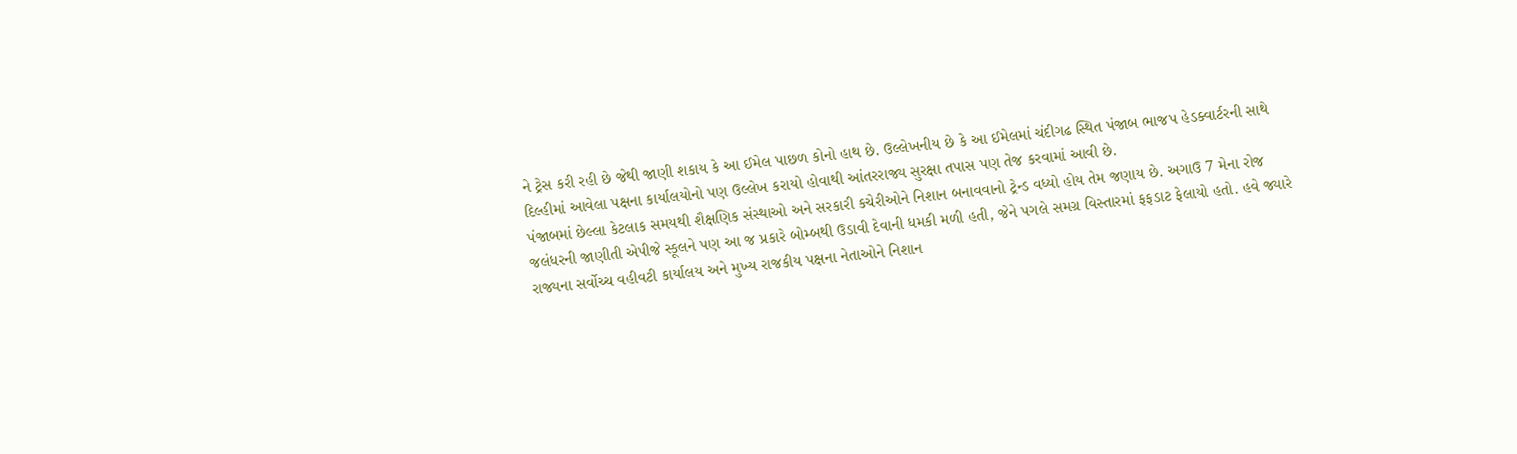ને ટ્રેસ કરી રહી છે જેથી જાણી શકાય કે આ ઈમેલ પાછળ કોનો હાથ છે. ઉલ્લેખનીય છે કે આ ઈમેલમાં ચંદીગઢ સ્થિત પંજાબ ભાજપ હેડક્વાર્ટરની સાથે દિલ્હીમાં આવેલા પક્ષના કાર્યાલયોનો પણ ઉલ્લેખ કરાયો હોવાથી આંતરરાજ્ય સુરક્ષા તપાસ પણ તેજ કરવામાં આવી છે.
પંજાબમાં છેલ્લા કેટલાક સમયથી શૈક્ષણિક સંસ્થાઓ અને સરકારી કચેરીઓને નિશાન બનાવવાનો ટ્રેન્ડ વધ્યો હોય તેમ જણાય છે. અગાઉ 7 મેના રોજ જલંધરની જાણીતી એપીજે સ્કૂલને પણ આ જ પ્રકારે બોમ્બથી ઉડાવી દેવાની ધમકી મળી હતી, જેને પગલે સમગ્ર વિસ્તારમાં ફફડાટ ફેલાયો હતો. હવે જ્યારે રાજ્યના સર્વોચ્ચ વહીવટી કાર્યાલય અને મુખ્ય રાજકીય પક્ષના નેતાઓને નિશાન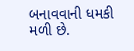બનાવવાની ધમકી મળી છે.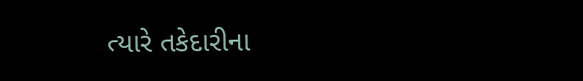ત્યારે તકેદારીના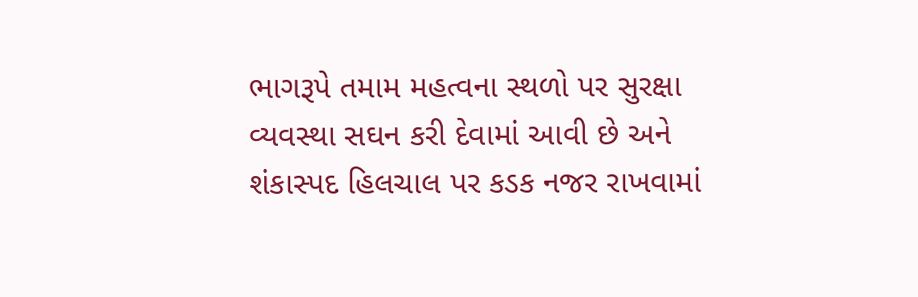ભાગરૂપે તમામ મહત્વના સ્થળો પર સુરક્ષા વ્યવસ્થા સઘન કરી દેવામાં આવી છે અને શંકાસ્પદ હિલચાલ પર કડક નજર રાખવામાં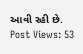આવી રહી છે.
Post Views: 53